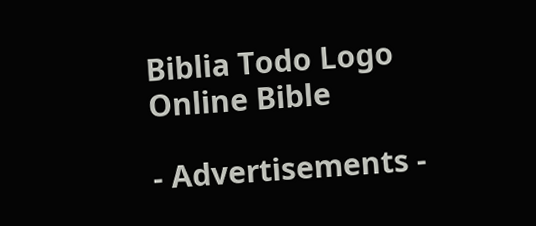Biblia Todo Logo
Online Bible

- Advertisements -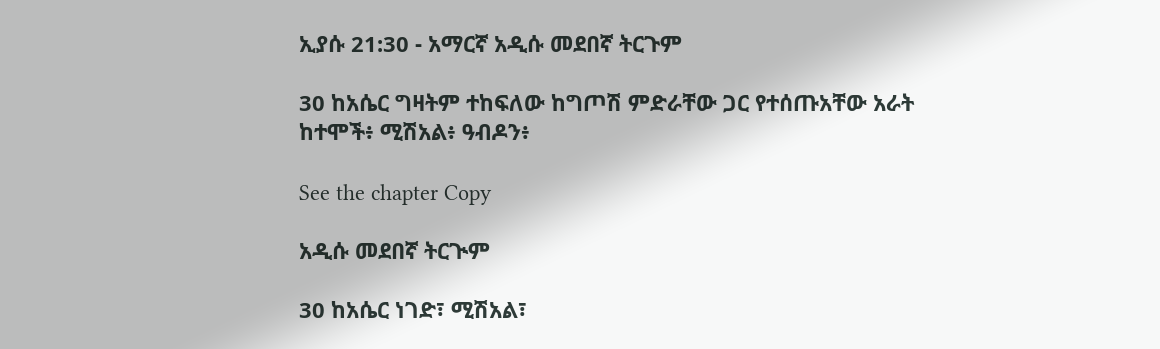ኢያሱ 21:30 - አማርኛ አዲሱ መደበኛ ትርጉም

30 ከአሴር ግዛትም ተከፍለው ከግጦሽ ምድራቸው ጋር የተሰጡአቸው አራት ከተሞች፥ ሚሽአል፥ ዓብዶን፥

See the chapter Copy

አዲሱ መደበኛ ትርጒም

30 ከአሴር ነገድ፣ ሚሽአል፣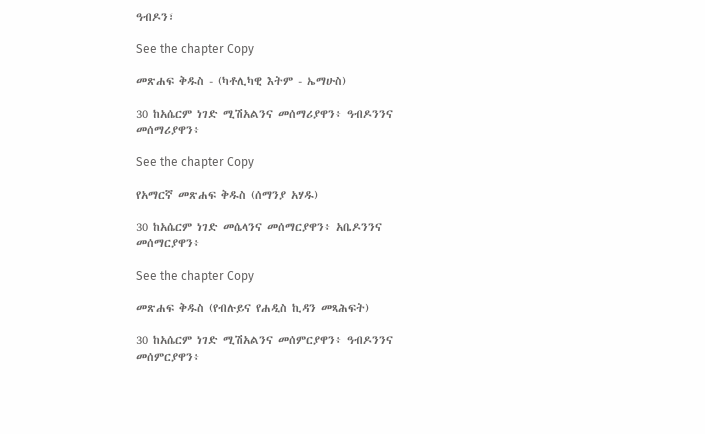ዓብዶን፣

See the chapter Copy

መጽሐፍ ቅዱስ - (ካቶሊካዊ እትም - ኤማሁስ)

30 ከአሴርም ነገድ ሚሽአልንና መሰማሪያዋን፥ ዓብዶንንና መሰማሪያዋን፥

See the chapter Copy

የአማርኛ መጽሐፍ ቅዱስ (ሰማንያ አሃዱ)

30 ከአሴርም ነገድ መሴላንና መሰማርያዋን፥ አቤዶንንና መሰማርያዋን፥

See the chapter Copy

መጽሐፍ ቅዱስ (የብሉይና የሐዲስ ኪዳን መጻሕፍት)

30 ከአሴርም ነገድ ሚሽአልንና መሰምርያዋን፥ ዓብዶንንና መሰምርያዋን፥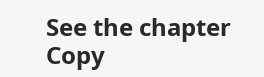See the chapter Copy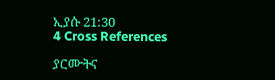ኢያሱ 21:30
4 Cross References

ያርሙትና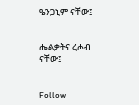ዔንጋኒም ናቸው፤


ሔልቃትና ረሖብ ናቸው፤


Follow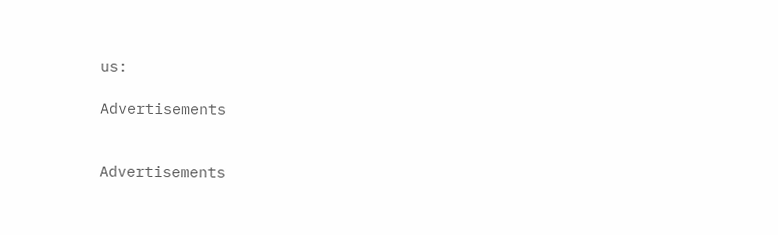us:

Advertisements


Advertisements